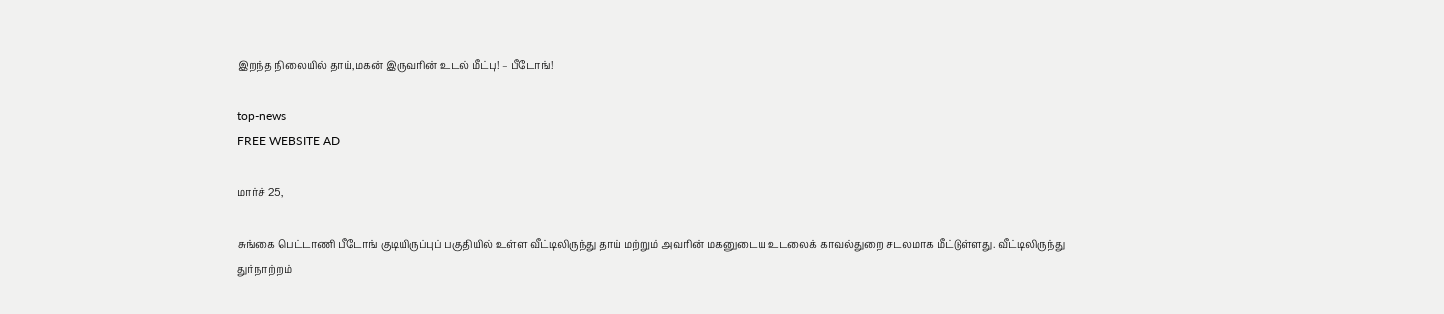இறந்த நிலையில் தாய்,மகன் இருவரின் உடல் மீட்பு! – பீடோங்!

top-news
FREE WEBSITE AD

மார்ச் 25,

சுங்கை பெட்டாணி பீடோங் குடியிருப்புப் பகுதியில் உள்ள வீட்டிலிருந்து தாய் மற்றும் அவரின் மகனுடைய உடலைக் காவல்துறை சடலமாக மீட்டுள்ளது. வீட்டிலிருந்து துர்நாற்றம்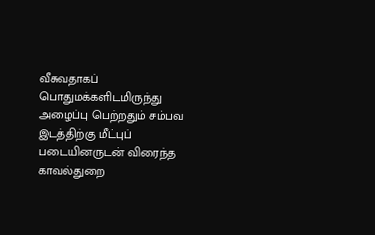வீசுவதாகப் பொதுமக்களிடமிருந்து அழைப்பு பெற்றதும் சம்பவ இடத்திற்கு மீட்புப் படையினருடன் விரைந்த காவல்துறை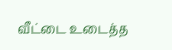வீட்டை உடைத்த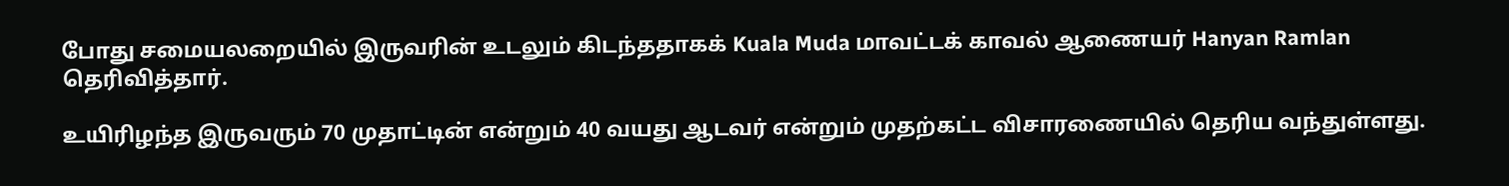போது சமையலறையில் இருவரின் உடலும் கிடந்ததாகக் Kuala Muda மாவட்டக் காவல் ஆணையர் Hanyan Ramlan தெரிவித்தார்.

உயிரிழந்த இருவரும் 70 முதாட்டின் என்றும் 40 வயது ஆடவர் என்றும் முதற்கட்ட விசாரணையில் தெரிய வந்துள்ளது.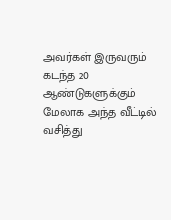அவர்கள் இருவரும் கடந்த 20 ஆண்டுகளுக்கும் மேலாக அந்த வீட்டில் வசித்து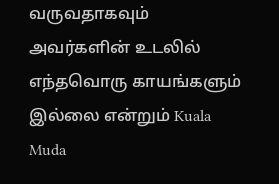வருவதாகவும் அவர்களின் உடலில் எந்தவொரு காயங்களும் இல்லை என்றும் Kuala Muda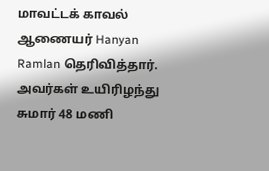மாவட்டக் காவல் ஆணையர் Hanyan Ramlan தெரிவித்தார். அவர்கள் உயிரிழந்து சுமார் 48 மணி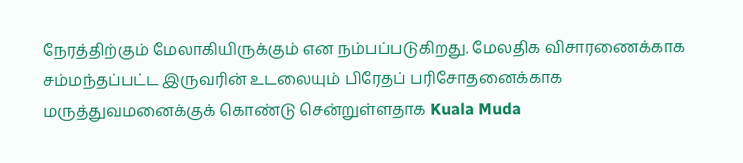நேரத்திற்கும் மேலாகியிருக்கும் என நம்பப்படுகிறது. மேலதிக விசாரணைக்காக சம்மந்தப்பட்ட இருவரின் உடலையும் பிரேதப் பரிசோதனைக்காக மருத்துவமனைக்குக் கொண்டு சென்றுள்ளதாக Kuala Muda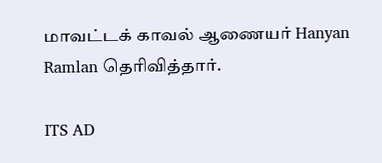மாவட்டக் காவல் ஆணையர் Hanyan Ramlan தெரிவித்தார்.

ITS AD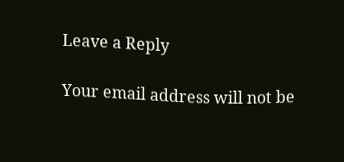Leave a Reply

Your email address will not be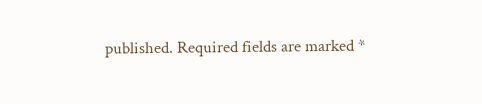published. Required fields are marked *